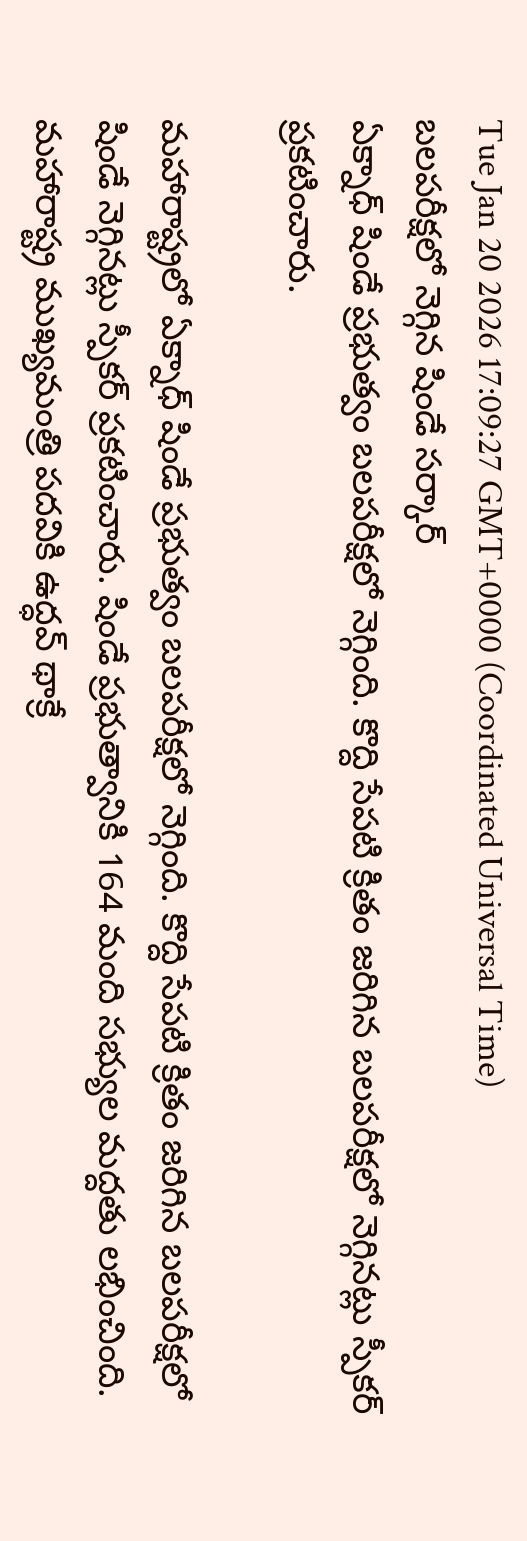Tue Jan 20 2026 17:09:27 GMT+0000 (Coordinated Universal Time)
బలపరీక్షలో నెగ్గిన షిండే సర్కార్
ఏక్నాధ్ షిండే ప్రభుత్వం బలపరీక్షలో నెగ్గింది. కొద్ది సేపటి క్రితం జరిగిన బలపరీక్షలో నెగ్గినట్లు స్పీకర్ ప్రకటించారు.

మహారాష్ట్రలో ఏక్నాధ్ షిండే ప్రభుత్వం బలపరీక్షలో నెగ్గింది. కొద్ది సేపటి క్రితం జరిగిన బలపరీక్షలో షిండే నెగ్గినట్లు స్పీకర్ ప్రకటించారు. షిండే ప్రభుత్వానికి 164 మంది సభ్యుల మద్దతు లభించింది. మహారాష్ట్ర ముఖ్యమంత్రి పదవికి ఉద్ధవ్ థాక్రే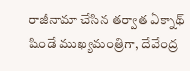రాజీనామా చేసిన తర్వాత ఏక్నాథ్ షిండే ముఖ్యమంత్రిగా, దేవేంద్ర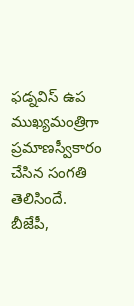ఫడ్నవిస్ ఉప ముఖ్యమంత్రిగా ప్రమాణస్వీకారం చేసిన సంగతి తెలిసిందే. బీజేపీ,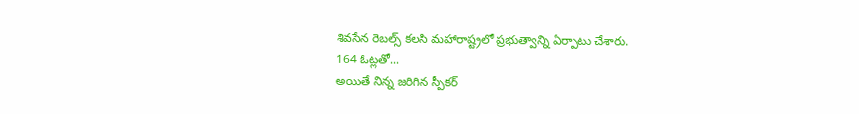శివసేన రెబల్స్ కలసి మహారాష్ట్రలో ప్రభుత్వాన్ని ఏర్పాటు చేశారు.
164 ఓట్లతో...
అయితే నిన్న జరిగిన స్పీకర్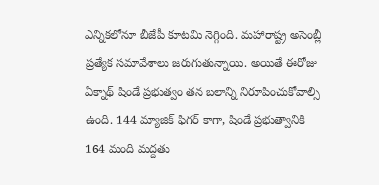ఎన్నికలోనూ బీజేపీ కూటమి నెగ్గింది. మహారాష్ట్ర అసెంబ్లీ ప్రత్యేక సమావేశాలు జరుగుతున్నాయి. అయితే ఈరోజు ఏక్నాథ్ షిండే ప్రభుత్వం తన బలాన్ని నిరూపించుకోవాల్సి ఉంది. 144 మ్యాజిక్ ఫిగర్ కాగా, షిండే ప్రభుత్వానికి 164 మంది మద్దతు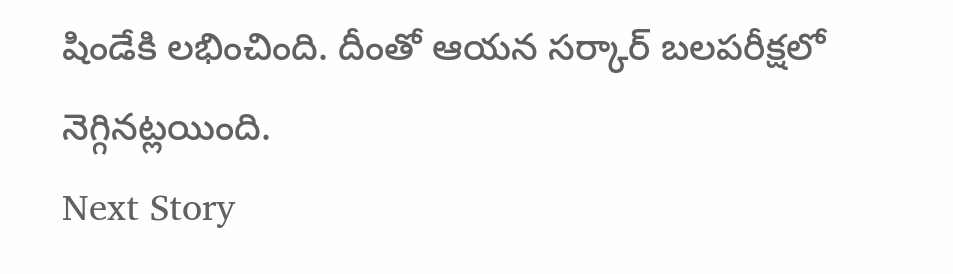షిండేకి లభించింది. దీంతో ఆయన సర్కార్ బలపరీక్షలో నెగ్గినట్లయింది.
Next Story